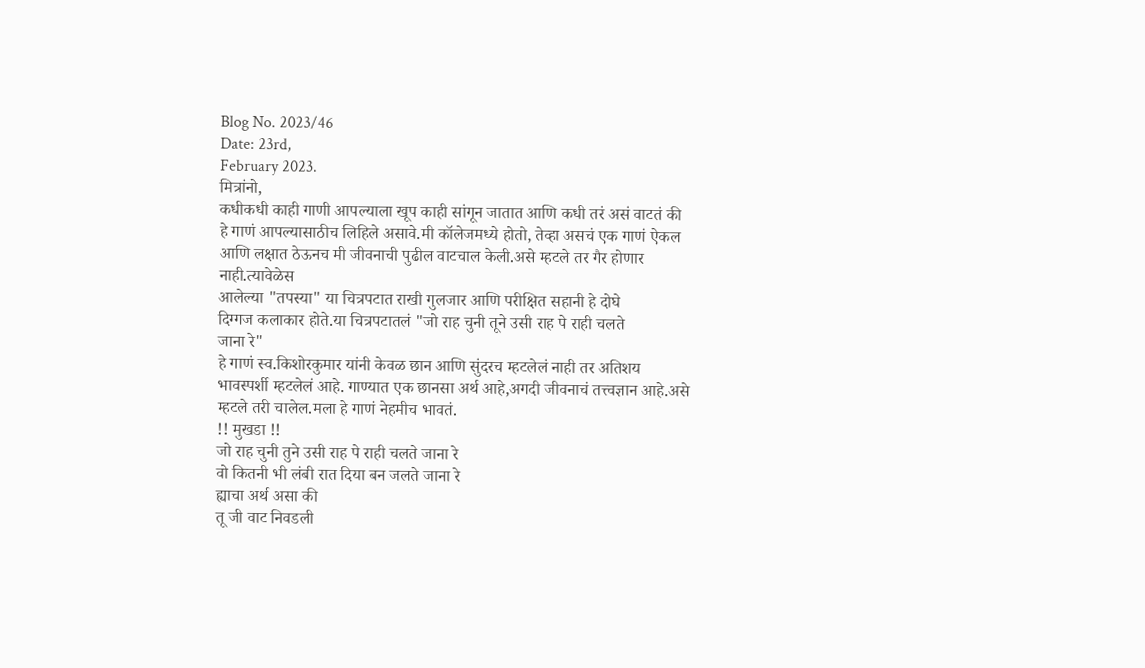Blog No. 2023/46
Date: 23rd,
February 2023.
मित्रांनो,
कधीकधी काही गाणी आपल्याला खूप काही सांगून जातात आणि कधी तरं असं वाटतं की
हे गाणं आपल्यासाठीच लिहिले असावे.मी कॉलेजमध्ये होतो, तेव्हा असचं एक गाणं ऐकल
आणि लक्षात ठेऊनच मी जीवनाची पुढील वाटचाल केली.असे म्हटले तर गैर होणार नाही.त्यावेळेस
आलेल्या "तपस्या" या चित्रपटात राखी गुलजार आणि परीक्षित सहानी हे दोघे
दिग्गज कलाकार होते.या चित्रपटातलं "जो राह चुनी तूने उसी राह पे राही चलते
जाना रे"
हे गाणं स्व.किशोरकुमार यांनी केवळ छान आणि सुंदरच म्हटलेलं नाही तर अतिशय
भावस्पर्शी म्हटलेलं आहे. गाण्यात एक छानसा अर्थ आहे,अगदी जीवनाचं तत्त्वज्ञान आहे.असे म्हटले तरी चालेल.मला हे गाणं नेहमीच भावतं.
!! मुखडा !!
जो राह चुनी तुने उसी राह पे राही चलते जाना रे
वो कितनी भी लंबी रात दिया बन जलते जाना रे
ह्याचा अर्थ असा की
तू जी वाट निवडली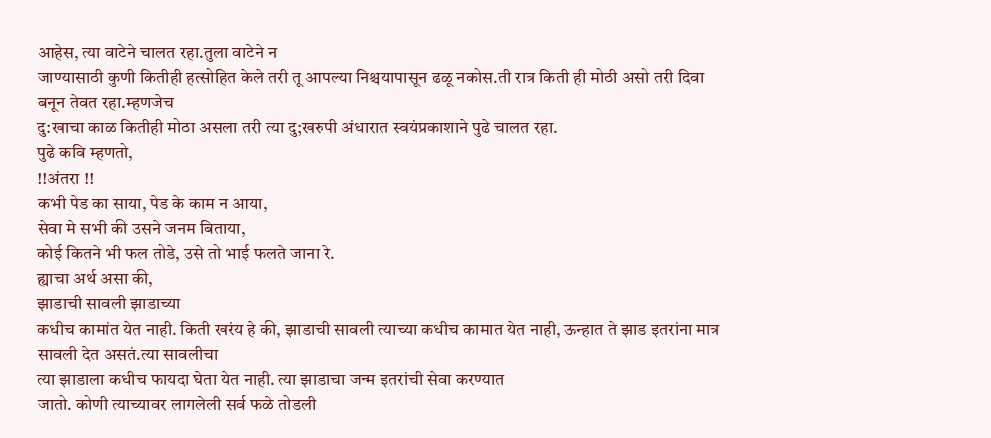आहेस, त्या वाटेने चालत रहा.तुला वाटेने न
जाण्यासाठी कुणी कितीही हत्सोहित केले तरी तू आपल्या निश्चयापासून ढळू नकोस.ती रात्र किती ही मोठी असो तरी दिवा बनून तेवत रहा.म्हणजेच
दु:खाचा काळ कितीही मोठा असला तरी त्या दु;खरुपी अंधारात स्वयंप्रकाशाने पुढे चालत रहा.
पुढे कवि म्हणतो,
!!अंतरा !!
कभी पेड का साया, पेड के काम न आया,
सेवा मे सभी की उसने जनम बिताया,
कोई कितने भी फल तोडे, उसे तो भाई फलते जाना रे.
ह्याचा अर्थ असा की,
झाडाची सावली झाडाच्या
कधीच कामांत येत नाही. किती खरंय हे की, झाडाची सावली त्याच्या कधीच कामात येत नाही, ऊन्हात ते झाड इतरांना मात्र सावली देत असतं.त्या सावलीचा
त्या झाडाला कधीच फायदा घेता येत नाही. त्या झाडाचा जन्म इतरांची सेवा करण्यात
जातो. कोणी त्याच्यावर लागलेली सर्व फळे तोडली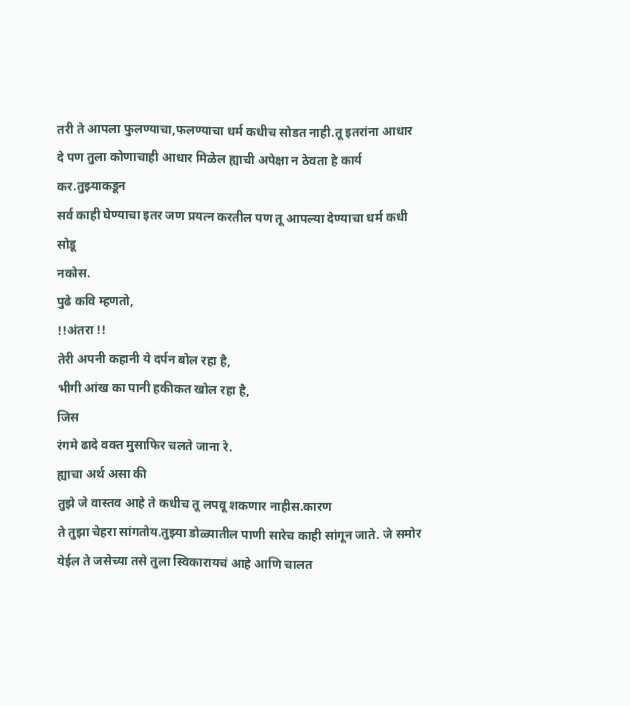तरी ते आपला फुलण्याचा,फलण्याचा धर्म कधीच सोडत नाही.तू इतरांना आधार
दे पण तुला कोणाचाही आधार मिळेल ह्याची अपेक्षा न ठेवता हे कार्य कर.तुझ्याकडून
सर्व काही घेण्याचा इतर जण प्रयत्न करतील पण तू आपल्या देण्याचा धर्म कधी सोडू
नकोस.
पुढे कवि म्हणतो,
!!अंतरा !!
तेरी अपनी कहानी ये दर्पन बोल रहा है,
भीगी आंख का पानी हकीकत खोल रहा है,
जिस
रंगमे ढादे वक्त मुसाफिर चलते जाना रे.
ह्याचा अर्थ असा की
तुझे जे वास्तव आहे ते कधीच तू लपवू शकणार नाहीस.कारण
ते तुझा चेहरा सांगतोय.तुझ्या डोळ्यातील पाणी सारेच काही सांगून जाते. जे समोर
येईल ते जसेच्या तसे तुला स्विकारायचं आहे आणि चालत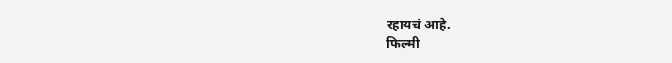रहायचं आहे.
फिल्मी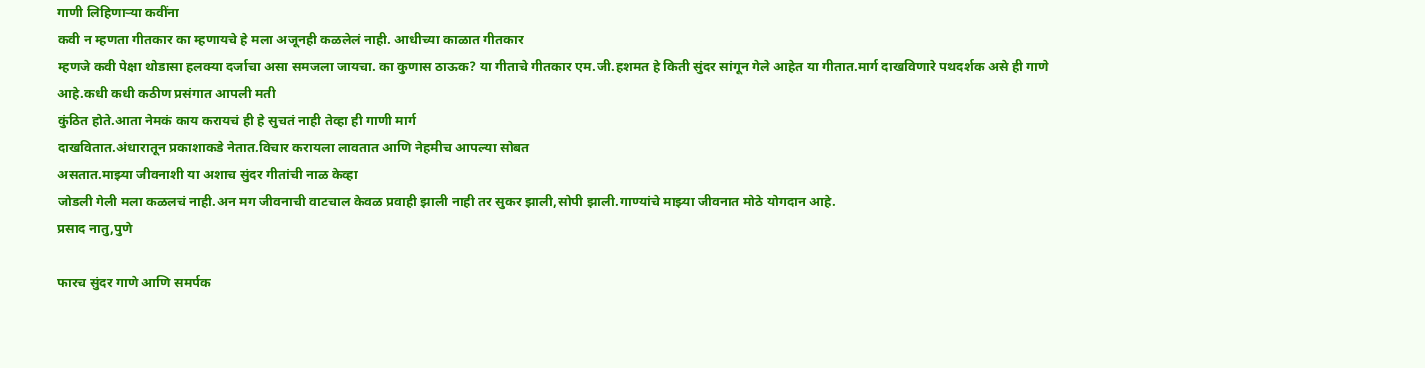गाणी लिहिणाऱ्या कवींना
कवी न म्हणता गीतकार का म्हणायचे हे मला अजूनही कळलेलं नाही. आधीच्या काळात गीतकार
म्हणजे कवी पेक्षा थोडासा हलक्या दर्जाचा असा समजला जायचा. का कुणास ठाऊक? या गीताचे गीतकार एम.जी.हशमत हे किती सुंदर सांगून गेले आहेत या गीतात.मार्ग दाखविणारे पथदर्शक असे ही गाणे आहे.कधी कधी कठीण प्रसंगात आपली मती
कुंठित होते.आता नेमकं काय करायचं ही हे सुचतं नाही तेव्हा ही गाणी मार्ग
दाखवितात.अंधारातून प्रकाशाकडे नेतात.विचार करायला लावतात आणि नेहमीच आपल्या सोबत
असतात.माझ्या जीवनाशी या अशाच सुंदर गीतांची नाळ केव्हा
जोडली गेली मला कळलचं नाही.अन मग जीवनाची वाटचाल केवळ प्रवाही झाली नाही तर सुकर झाली,सोपी झाली.गाण्यांचे माझ्या जीवनात मोठे योगदान आहे.
प्रसाद नातु,पुणे

फारच सुंदर गाणे आणि समर्पक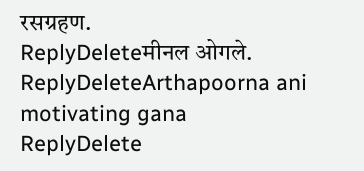रसग्रहण.
ReplyDeleteमीनल ओगले.
ReplyDeleteArthapoorna ani motivating gana
ReplyDelete